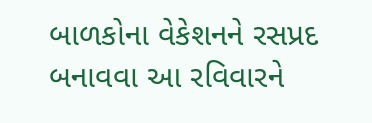બાળકોના વેકેશનને રસપ્રદ બનાવવા આ રવિવારને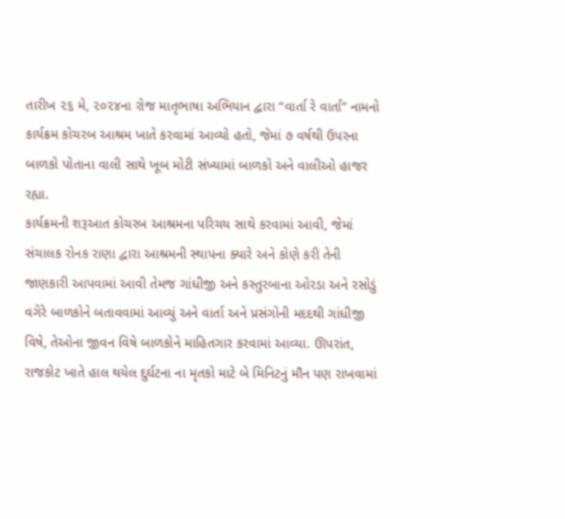તારીખ ૨૬ મે, ૨૦૨૪ના રોજ માતૃભાષા અભિયાન દ્વારા “વાર્તા રે વાર્તા” નામનો કાર્યક્રમ કોચરબ આશ્રમ ખાતે કરવામાં આવ્યો હતો, જેમાં ૭ વર્ષથી ઉપરના બાળકો પોતાના વાલી સાથે ખૂબ મોટી સંખ્યામાં બાળકો અને વાલીઓ હાજર રહ્યા.
કાર્યક્રમની શરૂઆત કોચરબ આશ્રમના પરિચય સાથે કરવામાં આવી, જેમાં સંચાલક રોનક રાણા દ્વારા આશ્રમની સ્થાપના ક્યારે અને કોણે કરી તેની જાણકારી આપવામાં આવી તેમજ ગાંધીજી અને કસ્તુરબાના ઓરડા અને રસોડું વગેરે બાળકોને બતાવવામાં આવ્યું અને વાર્તા અને પ્રસંગોની મદદથી ગાંધીજી વિષે, તેઓના જીવન વિષે બાળકોને માહિતગાર કરવામાં આવ્યા. ઊપરાંત, રાજકોટ ખાતે હાલ થયેલ દુર્ઘટના ના મૃતકો માટે બે મિનિટનું મૌન પણ રાખવામાં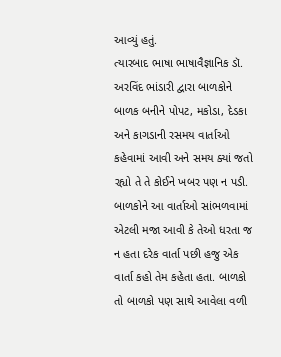આવ્યું હતું.
ત્યારબાદ ભાષા ભાષાવૈજ્ઞાનિક ડૉ. અરવિંદ ભાંડારી દ્વારા બાળકોને બાળક બનીને પોપટ, મકોડા, દેડકા અને કાગડાની રસમય વાર્તાઓ કહેવામાં આવી અને સમય ક્યાં જતો રહ્યો તે તે કોઈને ખબર પણ ન પડી. બાળકોને આ વાર્તાઓ સાંભળવામાં એટલી મજા આવી કે તેઓ ધરતા જ ન હતા દરેક વાર્તા પછી હજુ એક વાર્તા કહો તેમ કહેતા હતા. બાળકો તો બાળકો પણ સાથે આવેલા વળી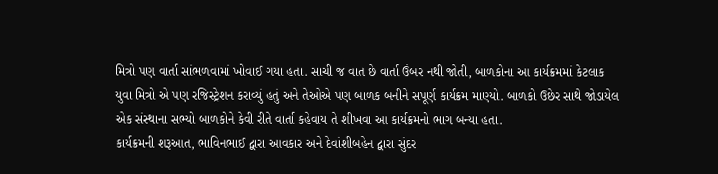મિત્રો પણ વાર્તા સાંભળવામાં ખોવાઈ ગયા હતા. સાચી જ વાત છે વાર્તા ઉંબર નથી જોતી, બાળકોના આ કાર્યક્રમમાં કેટલાક યુવા મિત્રો એ પણ રજિસ્ટ્રેશન કરાવ્યું હતું અને તેઓએ પણ બાળક બનીને સપૂર્ણ કાર્યક્રમ માણ્યો. બાળકો ઉછેર સાથે જોડાયેલ એક સંસ્થાના સભ્યો બાળકોને કેવી રીતે વાર્તા કહેવાય તે શીખવા આ કાર્યક્રમનો ભાગ બન્યા હતા.
કાર્યક્રમની શરૂઆત, ભાવિનભાઈ દ્વારા આવકાર અને દેવાંશીબહેન દ્વારા સુંદર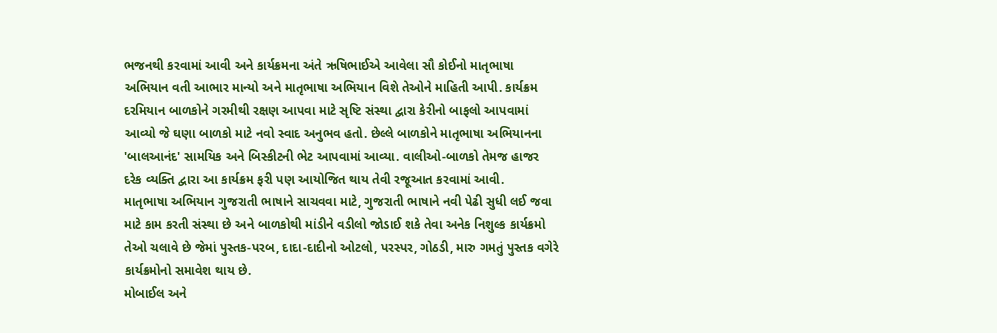ભજનથી કરવામાં આવી અને કાર્યક્રમના અંતે ઋષિભાઈએ આવેલા સૌ કોઈનો માતૃભાષા અભિયાન વતી આભાર માન્યો અને માતૃભાષા અભિયાન વિશે તેઓને માહિતી આપી. કાર્યક્રમ દરમિયાન બાળકોને ગરમીથી રક્ષણ આપવા માટે સૃષ્ટિ સંસ્થા દ્વારા કેરીનો બાફલો આપવામાં આવ્યો જે ઘણા બાળકો માટે નવો સ્વાદ અનુભવ હતો. છેલ્લે બાળકોને માતૃભાષા અભિયાનના 'બાલઆનંદ' સામયિક અને બિસ્કીટની ભેટ આપવામાં આવ્યા. વાલીઓ-બાળકો તેમજ હાજર દરેક વ્યક્તિ દ્વારા આ કાર્યક્રમ ફરી પણ આયોજિત થાય તેવી રજૂઆત કરવામાં આવી.
માતૃભાષા અભિયાન ગુજરાતી ભાષાને સાચવવા માટે, ગુજરાતી ભાષાને નવી પેઢી સુધી લઈ જવા માટે કામ કરતી સંસ્થા છે અને બાળકોથી માંડીને વડીલો જોડાઈ શકે તેવા અનેક નિશુલ્ક કાર્યક્રમો તેઓ ચલાવે છે જેમાં પુસ્તક-પરબ, દાદા-દાદીનો ઓટલો, પરસ્પર, ગોઠડી, મારુ ગમતું પુસ્તક વગેરે કાર્યક્રમોનો સમાવેશ થાય છે.
મોબાઈલ અને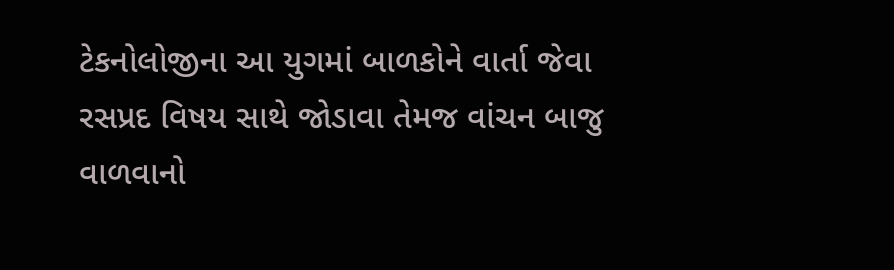ટેકનોલોજીના આ યુગમાં બાળકોને વાર્તા જેવા રસપ્રદ વિષય સાથે જોડાવા તેમજ વાંચન બાજુ વાળવાનો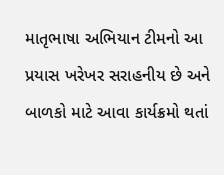માતૃભાષા અભિયાન ટીમનો આ પ્રયાસ ખરેખર સરાહનીય છે અને બાળકો માટે આવા કાર્યક્રમો થતાં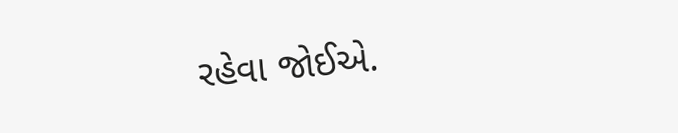રહેવા જોઈએ.